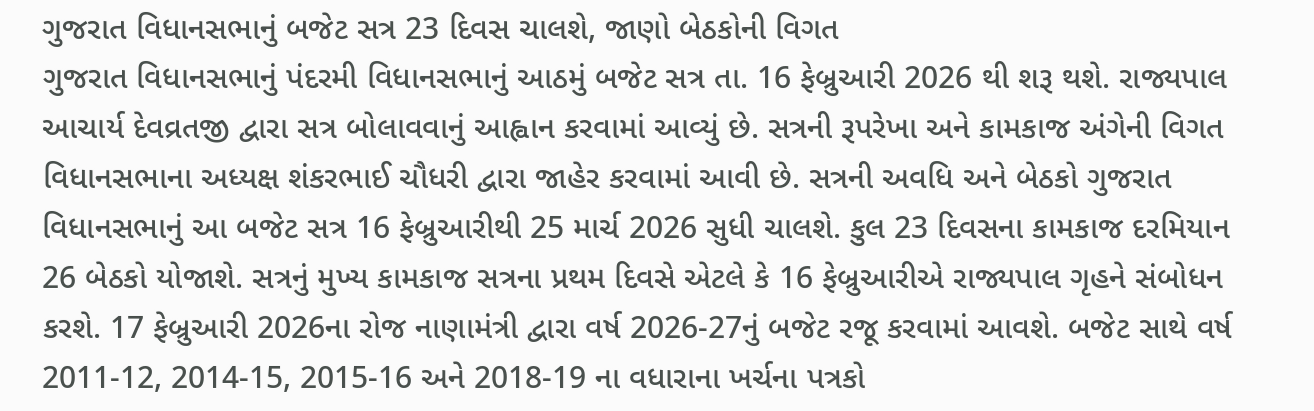ગુજરાત વિધાનસભાનું બજેટ સત્ર 23 દિવસ ચાલશે, જાણો બેઠકોની વિગત
ગુજરાત વિધાનસભાનું પંદરમી વિધાનસભાનું આઠમું બજેટ સત્ર તા. 16 ફેબ્રુઆરી 2026 થી શરૂ થશે. રાજ્યપાલ આચાર્ય દેવવ્રતજી દ્વારા સત્ર બોલાવવાનું આહ્વાન કરવામાં આવ્યું છે. સત્રની રૂપરેખા અને કામકાજ અંગેની વિગત વિધાનસભાના અધ્યક્ષ શંકરભાઈ ચૌધરી દ્વારા જાહેર કરવામાં આવી છે. સત્રની અવધિ અને બેઠકો ગુજરાત વિધાનસભાનું આ બજેટ સત્ર 16 ફેબ્રુઆરીથી 25 માર્ચ 2026 સુધી ચાલશે. કુલ 23 દિવસના કામકાજ દરમિયાન 26 બેઠકો યોજાશે. સત્રનું મુખ્ય કામકાજ સત્રના પ્રથમ દિવસે એટલે કે 16 ફેબ્રુઆરીએ રાજ્યપાલ ગૃહને સંબોધન કરશે. 17 ફેબ્રુઆરી 2026ના રોજ નાણામંત્રી દ્વારા વર્ષ 2026-27નું બજેટ રજૂ કરવામાં આવશે. બજેટ સાથે વર્ષ 2011-12, 2014-15, 2015-16 અને 2018-19 ના વધારાના ખર્ચના પત્રકો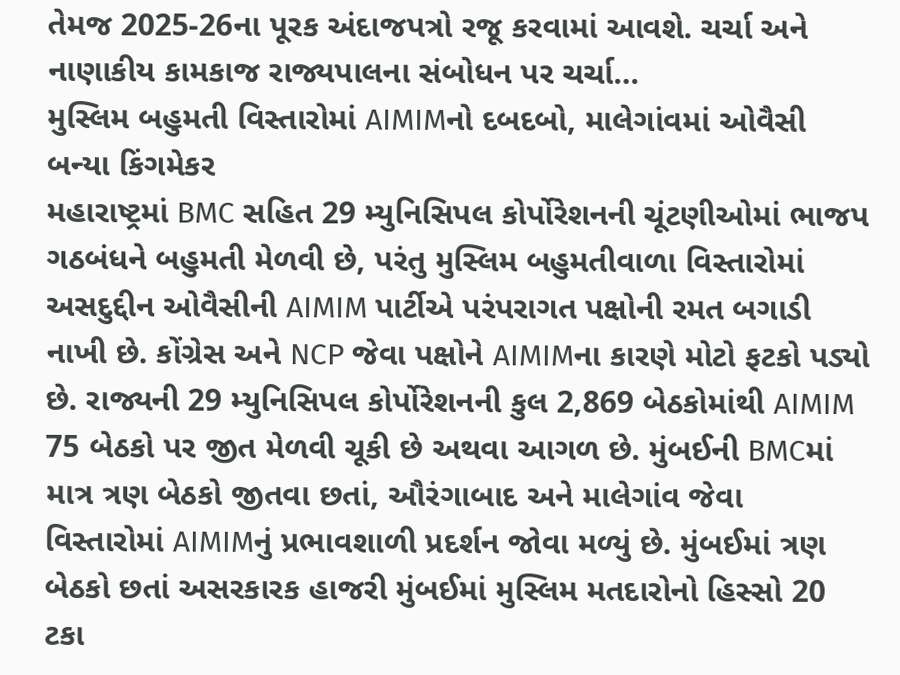તેમજ 2025-26ના પૂરક અંદાજપત્રો રજૂ કરવામાં આવશે. ચર્ચા અને નાણાકીય કામકાજ રાજ્યપાલના સંબોધન પર ચર્ચા…
મુસ્લિમ બહુમતી વિસ્તારોમાં AIMIMનો દબદબો, માલેગાંવમાં ઓવૈસી બન્યા કિંગમેકર
મહારાષ્ટ્રમાં BMC સહિત 29 મ્યુનિસિપલ કોર્પોરેશનની ચૂંટણીઓમાં ભાજપ ગઠબંધને બહુમતી મેળવી છે, પરંતુ મુસ્લિમ બહુમતીવાળા વિસ્તારોમાં અસદુદ્દીન ઓવૈસીની AIMIM પાર્ટીએ પરંપરાગત પક્ષોની રમત બગાડી નાખી છે. કોંગ્રેસ અને NCP જેવા પક્ષોને AIMIMના કારણે મોટો ફટકો પડ્યો છે. રાજ્યની 29 મ્યુનિસિપલ કોર્પોરેશનની કુલ 2,869 બેઠકોમાંથી AIMIM 75 બેઠકો પર જીત મેળવી ચૂકી છે અથવા આગળ છે. મુંબઈની BMCમાં માત્ર ત્રણ બેઠકો જીતવા છતાં, ઔરંગાબાદ અને માલેગાંવ જેવા વિસ્તારોમાં AIMIMનું પ્રભાવશાળી પ્રદર્શન જોવા મળ્યું છે. મુંબઈમાં ત્રણ બેઠકો છતાં અસરકારક હાજરી મુંબઈમાં મુસ્લિમ મતદારોનો હિસ્સો 20 ટકા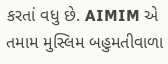કરતાં વધુ છે. AIMIM એ તમામ મુસ્લિમ બહુમતીવાળા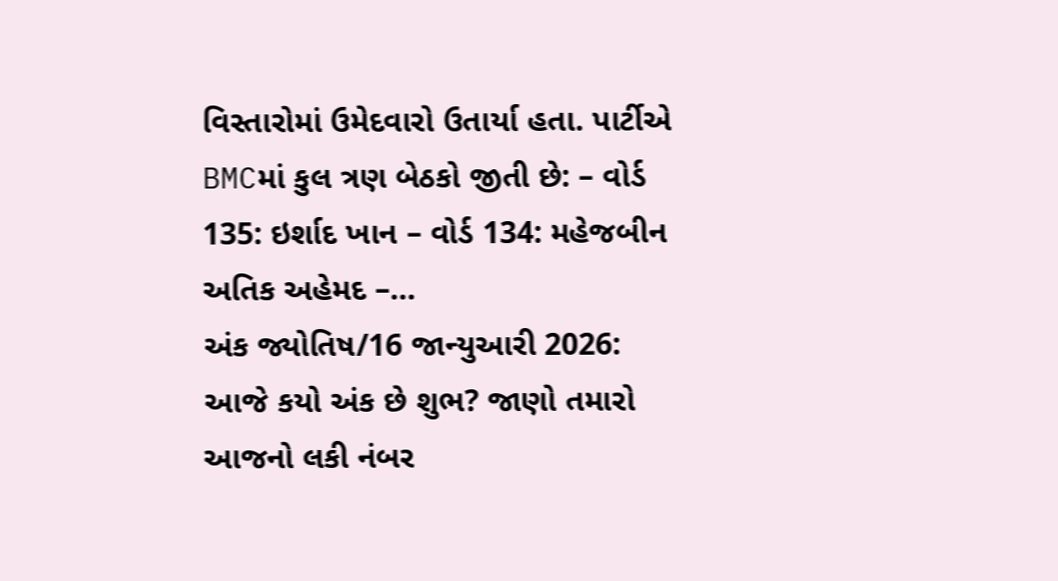વિસ્તારોમાં ઉમેદવારો ઉતાર્યા હતા. પાર્ટીએ BMCમાં કુલ ત્રણ બેઠકો જીતી છે: – વોર્ડ 135: ઇર્શાદ ખાન – વોર્ડ 134: મહેજબીન અતિક અહેમદ –…
અંક જ્યોતિષ/16 જાન્યુઆરી 2026: આજે કયો અંક છે શુભ? જાણો તમારો આજનો લકી નંબર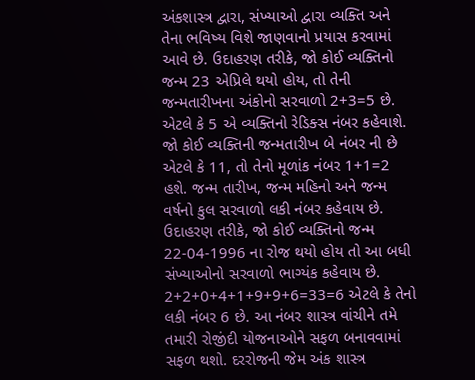અંકશાસ્ત્ર દ્વારા, સંખ્યાઓ દ્વારા વ્યક્તિ અને તેના ભવિષ્ય વિશે જાણવાનો પ્રયાસ કરવામાં આવે છે. ઉદાહરણ તરીકે, જો કોઈ વ્યક્તિનો જન્મ 23 એપ્રિલે થયો હોય, તો તેની જન્મતારીખના અંકોનો સરવાળો 2+3=5 છે. એટલે કે 5 એ વ્યક્તિનો રેડિક્સ નંબર કહેવાશે. જો કોઈ વ્યક્તિની જન્મતારીખ બે નંબર ની છે એટલે કે 11, તો તેનો મૂળાંક નંબર 1+1=2 હશે. જન્મ તારીખ, જન્મ મહિનો અને જન્મ વર્ષનો કુલ સરવાળો લકી નંબર કહેવાય છે. ઉદાહરણ તરીકે, જો કોઈ વ્યક્તિનો જન્મ 22-04-1996 ના રોજ થયો હોય તો આ બધી સંખ્યાઓનો સરવાળો ભાગ્યંક કહેવાય છે. 2+2+0+4+1+9+9+6=33=6 એટલે કે તેનો લકી નંબર 6 છે. આ નંબર શાસ્ત્ર વાંચીને તમે તમારી રોજીંદી યોજનાઓને સફળ બનાવવામાં સફળ થશો. દરરોજની જેમ અંક શાસ્ત્ર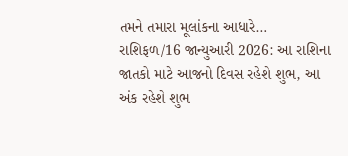તમને તમારા મૂલાંકના આધારે…
રાશિફળ/16 જાન્યુઆરી 2026: આ રાશિના જાતકો માટે આજનો દિવસ રહેશે શુભ, આ અંક રહેશે શુભ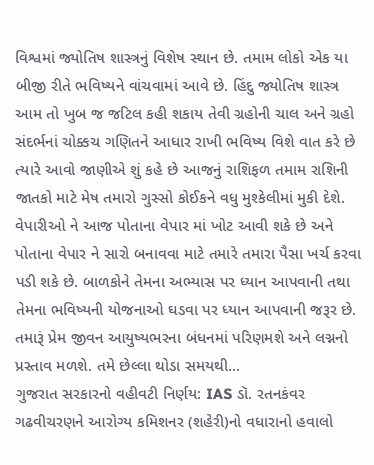વિશ્વમાં જ્યોતિષ શાસ્ત્રનું વિશેષ સ્થાન છે. તમામ લોકો એક યા બીજી રીતે ભવિષ્યને વાંચવામાં આવે છે. હિંદુ જ્યોતિષ શાસ્ત્ર આમ તો ખુબ જ જટિલ કહી શકાય તેવી ગ્રહોની ચાલ અને ગ્રહો સંદર્ભનાં ચોક્કચ ગણિતને આધાર રાખી ભવિષ્ય વિશે વાત કરે છે ત્યારે આવો જાણીએ શું કહે છે આજનું રાશિફળ તમામ રાશિની જાતકો માટે મેષ તમારો ગુસ્સો કોઈકને વધુ મુશ્કેલીમાં મુકી દેશે. વેપારીઓ ને આજ પોતાના વેપાર માં ખોટ આવી શકે છે અને પોતાના વેપાર ને સારો બનાવવા માટે તમારે તમારા પૈસા ખર્ચ કરવા પડી શકે છે. બાળકોને તેમના અભ્યાસ પર ધ્યાન આપવાની તથા તેમના ભવિષ્યની યોજનાઓ ઘડવા પર ધ્યાન આપવાની જરૂર છે. તમારૂં પ્રેમ જીવન આયુષ્યભરના બંધનમાં પરિણમશે અને લગ્નનો પ્રસ્તાવ મળશે. તમે છેલ્લા થોડા સમયથી…
ગુજરાત સરકારનો વહીવટી નિર્ણય: IAS ડૉ. રતનકંવર ગઢવીચરણને આરોગ્ય કમિશનર (શહેરી)નો વધારાનો હવાલો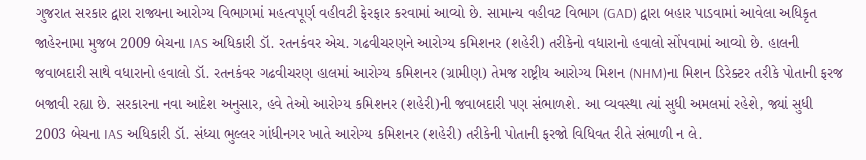ગુજરાત સરકાર દ્વારા રાજ્યના આરોગ્ય વિભાગમાં મહત્વપૂર્ણ વહીવટી ફેરફાર કરવામાં આવ્યો છે. સામાન્ય વહીવટ વિભાગ (GAD) દ્વારા બહાર પાડવામાં આવેલા અધિકૃત જાહેરનામા મુજબ 2009 બેચના IAS અધિકારી ડૉ. રતનકંવર એચ. ગઢવીચરણને આરોગ્ય કમિશનર (શહેરી) તરીકેનો વધારાનો હવાલો સોંપવામાં આવ્યો છે. હાલની જવાબદારી સાથે વધારાનો હવાલો ડૉ. રતનકંવર ગઢવીચરણ હાલમાં આરોગ્ય કમિશનર (ગ્રામીણ) તેમજ રાષ્ટ્રીય આરોગ્ય મિશન (NHM)ના મિશન ડિરેક્ટર તરીકે પોતાની ફરજ બજાવી રહ્યા છે. સરકારના નવા આદેશ અનુસાર, હવે તેઓ આરોગ્ય કમિશનર (શહેરી)ની જવાબદારી પણ સંભાળશે. આ વ્યવસ્થા ત્યાં સુધી અમલમાં રહેશે, જ્યાં સુધી 2003 બેચના IAS અધિકારી ડૉ. સંધ્યા ભુલ્લર ગાંધીનગર ખાતે આરોગ્ય કમિશનર (શહેરી) તરીકેની પોતાની ફરજો વિધિવત રીતે સંભાળી ન લે.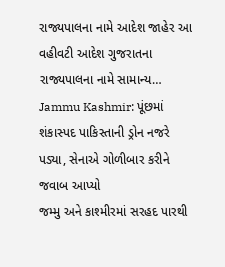રાજ્યપાલના નામે આદેશ જાહેર આ વહીવટી આદેશ ગુજરાતના રાજ્યપાલના નામે સામાન્ય…
Jammu Kashmir: પૂંછમાં શંકાસ્પદ પાકિસ્તાની ડ્રોન નજરે પડ્યા, સેનાએ ગોળીબાર કરીને જવાબ આપ્યો
જમ્મુ અને કાશ્મીરમાં સરહદ પારથી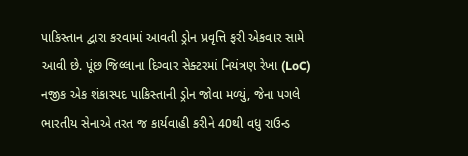પાકિસ્તાન દ્વારા કરવામાં આવતી ડ્રોન પ્રવૃત્તિ ફરી એકવાર સામે આવી છે. પૂંછ જિલ્લાના દિગ્વાર સેક્ટરમાં નિયંત્રણ રેખા (LoC) નજીક એક શંકાસ્પદ પાકિસ્તાની ડ્રોન જોવા મળ્યું, જેના પગલે ભારતીય સેનાએ તરત જ કાર્યવાહી કરીને 40થી વધુ રાઉન્ડ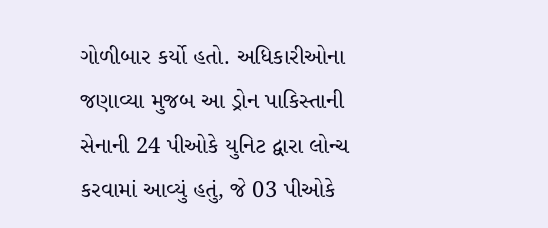ગોળીબાર કર્યો હતો. અધિકારીઓના જણાવ્યા મુજબ આ ડ્રોન પાકિસ્તાની સેનાની 24 પીઓકે યુનિટ દ્વારા લોન્ચ કરવામાં આવ્યું હતું, જે 03 પીઓકે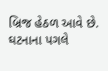બ્રિજ હેઠળ આવે છે. ઘટનાના પગલે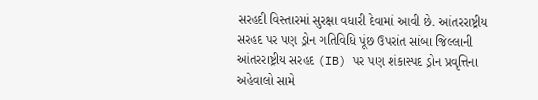સરહદી વિસ્તારમાં સુરક્ષા વધારી દેવામાં આવી છે. આંતરરાષ્ટ્રીય સરહદ પર પણ ડ્રોન ગતિવિધિ પૂંછ ઉપરાંત સાંબા જિલ્લાની આંતરરાષ્ટ્રીય સરહદ (IB) પર પણ શંકાસ્પદ ડ્રોન પ્રવૃત્તિના અહેવાલો સામે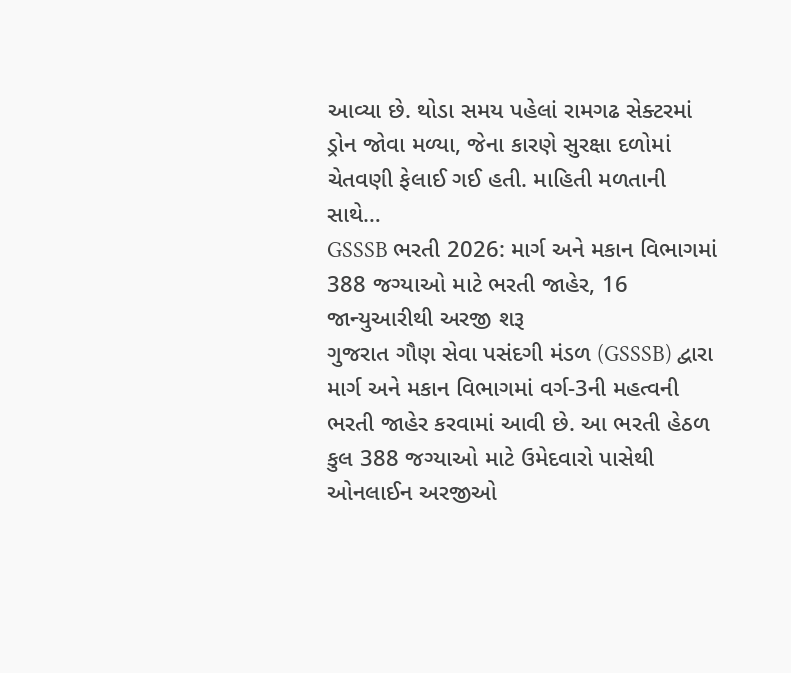આવ્યા છે. થોડા સમય પહેલાં રામગઢ સેક્ટરમાં ડ્રોન જોવા મળ્યા, જેના કારણે સુરક્ષા દળોમાં ચેતવણી ફેલાઈ ગઈ હતી. માહિતી મળતાની સાથે…
GSSSB ભરતી 2026: માર્ગ અને મકાન વિભાગમાં 388 જગ્યાઓ માટે ભરતી જાહેર, 16 જાન્યુઆરીથી અરજી શરૂ
ગુજરાત ગૌણ સેવા પસંદગી મંડળ (GSSSB) દ્વારા માર્ગ અને મકાન વિભાગમાં વર્ગ-3ની મહત્વની ભરતી જાહેર કરવામાં આવી છે. આ ભરતી હેઠળ કુલ 388 જગ્યાઓ માટે ઉમેદવારો પાસેથી ઓનલાઈન અરજીઓ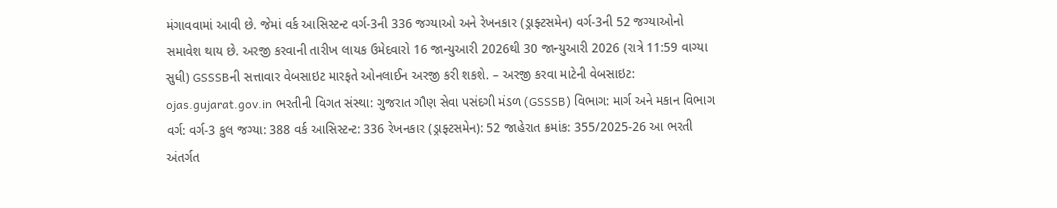મંગાવવામાં આવી છે. જેમાં વર્ક આસિસ્ટન્ટ વર્ગ-3ની 336 જગ્યાઓ અને રેખનકાર (ડ્રાફ્ટસમેન) વર્ગ-3ની 52 જગ્યાઓનો સમાવેશ થાય છે. અરજી કરવાની તારીખ લાયક ઉમેદવારો 16 જાન્યુઆરી 2026થી 30 જાન્યુઆરી 2026 (રાત્રે 11:59 વાગ્યા સુધી) GSSSBની સત્તાવાર વેબસાઇટ મારફતે ઓનલાઈન અરજી કરી શકશે. – અરજી કરવા માટેની વેબસાઇટ: ojas.gujarat.gov.in ભરતીની વિગત સંસ્થા: ગુજરાત ગૌણ સેવા પસંદગી મંડળ (GSSSB) વિભાગ: માર્ગ અને મકાન વિભાગ વર્ગ: વર્ગ-3 કુલ જગ્યા: 388 વર્ક આસિસ્ટન્ટ: 336 રેખનકાર (ડ્રાફ્ટસમેન): 52 જાહેરાત ક્રમાંક: 355/2025-26 આ ભરતી અંતર્ગત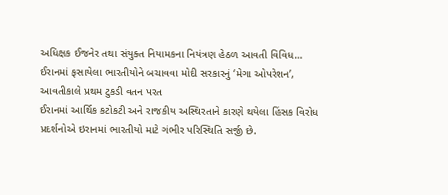અધિક્ષક ઈજનેર તથા સંયુક્ત નિયામકના નિયંત્રણ હેઠળ આવતી વિવિધ…
ઈરાનમાં ફસાયેલા ભારતીયોને બચાવવા મોદી સરકારનું ‘મેગા ઓપરેશન’, આવતીકાલે પ્રથમ ટુકડી વતન પરત
ઈરાનમાં આર્થિક કટોકટી અને રાજકીય અસ્થિરતાને કારણે થયેલા હિંસક વિરોધ પ્રદર્શનોએ ઇરાનમાં ભારતીયો માટે ગંભીર પરિસ્થિતિ સર્જી છે.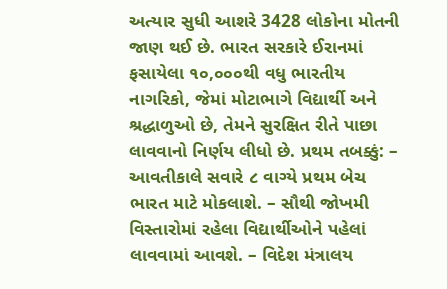અત્યાર સુધી આશરે 3428 લોકોના મોતની જાણ થઈ છે. ભારત સરકારે ઈરાનમાં ફસાયેલા ૧૦,૦૦૦થી વધુ ભારતીય નાગરિકો, જેમાં મોટાભાગે વિદ્યાર્થી અને શ્રદ્ધાળુઓ છે, તેમને સુરક્ષિત રીતે પાછા લાવવાનો નિર્ણય લીધો છે. પ્રથમ તબક્કું: – આવતીકાલે સવારે ૮ વાગ્યે પ્રથમ બેચ ભારત માટે મોકલાશે. – સૌથી જોખમી વિસ્તારોમાં રહેલા વિદ્યાર્થીઓને પહેલાં લાવવામાં આવશે. – વિદેશ મંત્રાલય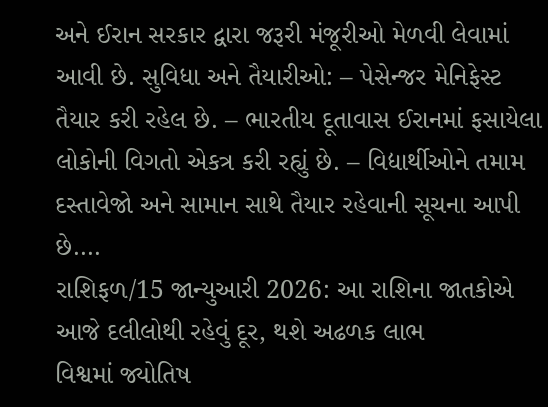અને ઈરાન સરકાર દ્વારા જરૂરી મંજૂરીઓ મેળવી લેવામાં આવી છે. સુવિધા અને તૈયારીઓ: – પેસેન્જર મેનિફેસ્ટ તૈયાર કરી રહેલ છે. – ભારતીય દૂતાવાસ ઈરાનમાં ફસાયેલા લોકોની વિગતો એકત્ર કરી રહ્યું છે. – વિદ્યાર્થીઓને તમામ દસ્તાવેજો અને સામાન સાથે તૈયાર રહેવાની સૂચના આપી છે.…
રાશિફળ/15 જાન્યુઆરી 2026: આ રાશિના જાતકોએ આજે દલીલોથી રહેવું દૂર, થશે અઢળક લાભ
વિશ્વમાં જ્યોતિષ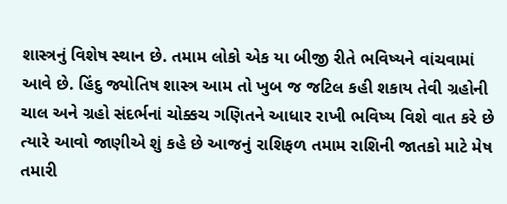શાસ્ત્રનું વિશેષ સ્થાન છે. તમામ લોકો એક યા બીજી રીતે ભવિષ્યને વાંચવામાં આવે છે. હિંદુ જ્યોતિષ શાસ્ત્ર આમ તો ખુબ જ જટિલ કહી શકાય તેવી ગ્રહોની ચાલ અને ગ્રહો સંદર્ભનાં ચોક્કચ ગણિતને આધાર રાખી ભવિષ્ય વિશે વાત કરે છે ત્યારે આવો જાણીએ શું કહે છે આજનું રાશિફળ તમામ રાશિની જાતકો માટે મેષ તમારી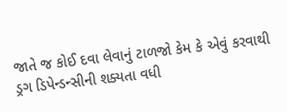જાતે જ કોઈ દવા લેવાનું ટાળજો કેમ કે એવું કરવાથી ડ્રગ ડિપેન્ડન્સીની શક્યતા વધી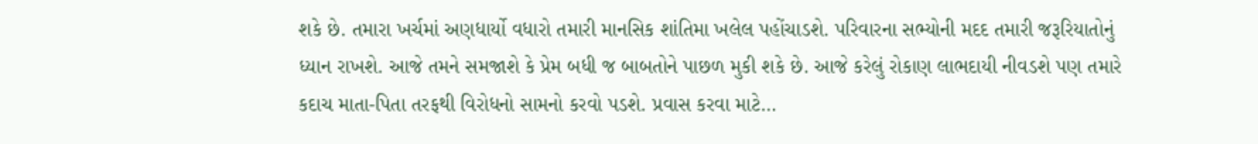શકે છે. તમારા ખર્ચમાં અણધાર્યો વધારો તમારી માનસિક શાંતિમા ખલેલ પહોંચાડશે. પરિવારના સભ્યોની મદદ તમારી જરૂરિયાતોનું ધ્યાન રાખશે. આજે તમને સમજાશે કે પ્રેમ બધી જ બાબતોને પાછળ મુકી શકે છે. આજે કરેલું રોકાણ લાભદાયી નીવડશે પણ તમારે કદાચ માતા-પિતા તરફથી વિરોધનો સામનો કરવો પડશે. પ્રવાસ કરવા માટે…